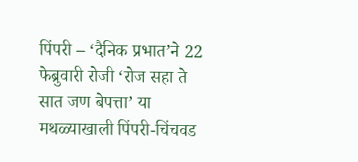पिंपरी – ‘दैनिक प्रभात’ने 22 फेब्रुवारी रोजी ‘रोज सहा ते सात जण बेपत्ता’ या मथळ्याखाली पिंपरी-चिंचवड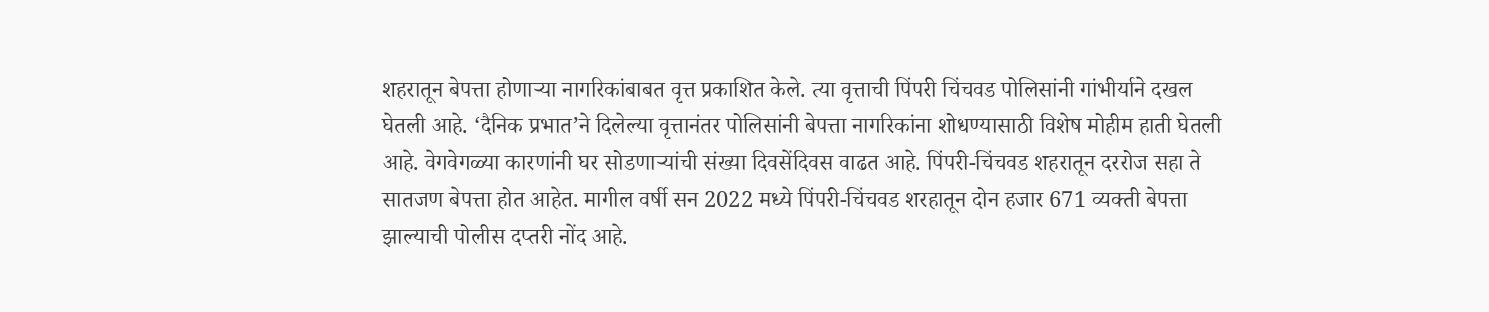शहरातून बेपत्ता होणाऱ्या नागरिकांबाबत वृत्त प्रकाशित केले. त्या वृत्ताची पिंपरी चिंचवड पोलिसांनी गांभीर्याने दखल घेतली आहे. ‘दैनिक प्रभात’ने दिलेल्या वृत्तानंतर पोलिसांनी बेपत्ता नागरिकांना शोधण्यासाठी विशेष मोहीम हाती घेतली आहे. वेगवेगळ्या कारणांनी घर सोडणाऱ्यांची संख्या दिवसेंदिवस वाढत आहे. पिंपरी-चिंचवड शहरातून दररोज सहा ते सातजण बेपत्ता होत आहेत. मागील वर्षी सन 2022 मध्ये पिंपरी-चिंचवड शरहातून दोन हजार 671 व्यक्ती बेपत्ता झाल्याची पोलीस दप्तरी नोंद आहे.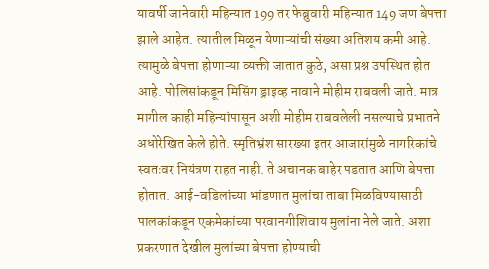यावर्षी जानेवारी महिन्यात 199 तर फेब्रुवारी महिन्यात 149 जण बेपत्ता झाले आहेत. त्यातील मिळून येणाऱ्यांची संख्या अतिशय कमी आहे. त्यामुळे बेपत्ता होणाऱ्या व्यक्ती जातात कुठे, असा प्रश्न उपस्थित होत आहे. पोलिसांकडून मिसिंग ड्राइव्ह नावाने मोहीम राबवली जाते. मात्र मागील काही महिन्यांपासून अशी मोहीम राबवलेली नसल्याचे प्रभातने अधोरेखित केले होते. स्मृतिभ्रंश सारख्या इतर आजारांमुळे नागरिकांचे स्वतःवर नियंत्रण राहत नाही. ते अचानक बाहेर पडतात आणि बेपत्ता होतात. आई-वडिलांच्या भांडणात मुलांचा ताबा मिळविण्यासाठी पालकांकडून एकमेकांच्या परवानगीशिवाय मुलांना नेले जाते. अशा प्रकरणात देखील मुलांच्या बेपत्ता होण्याची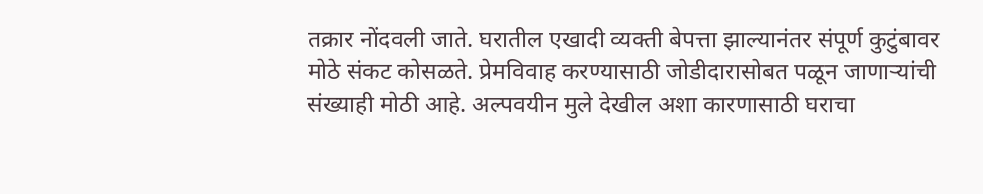तक्रार नोंदवली जाते. घरातील एखादी व्यक्ती बेपत्ता झाल्यानंतर संपूर्ण कुटुंबावर मोठे संकट कोसळते. प्रेमविवाह करण्यासाठी जोडीदारासोबत पळून जाणाऱ्यांची संख्याही मोठी आहे. अल्पवयीन मुले देखील अशा कारणासाठी घराचा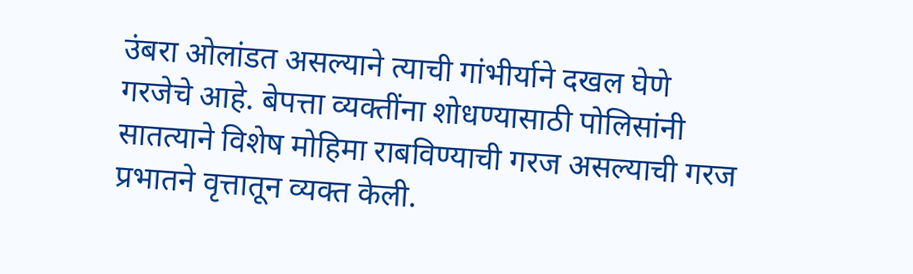उंबरा ओलांडत असल्याने त्याची गांभीर्याने दखल घेणे गरजेचे आहे. बेपत्ता व्यक्तींना शोधण्यासाठी पोलिसांनी सातत्याने विशेष मोहिमा राबविण्याची गरज असल्याची गरज प्रभातने वृत्तातून व्यक्त केली.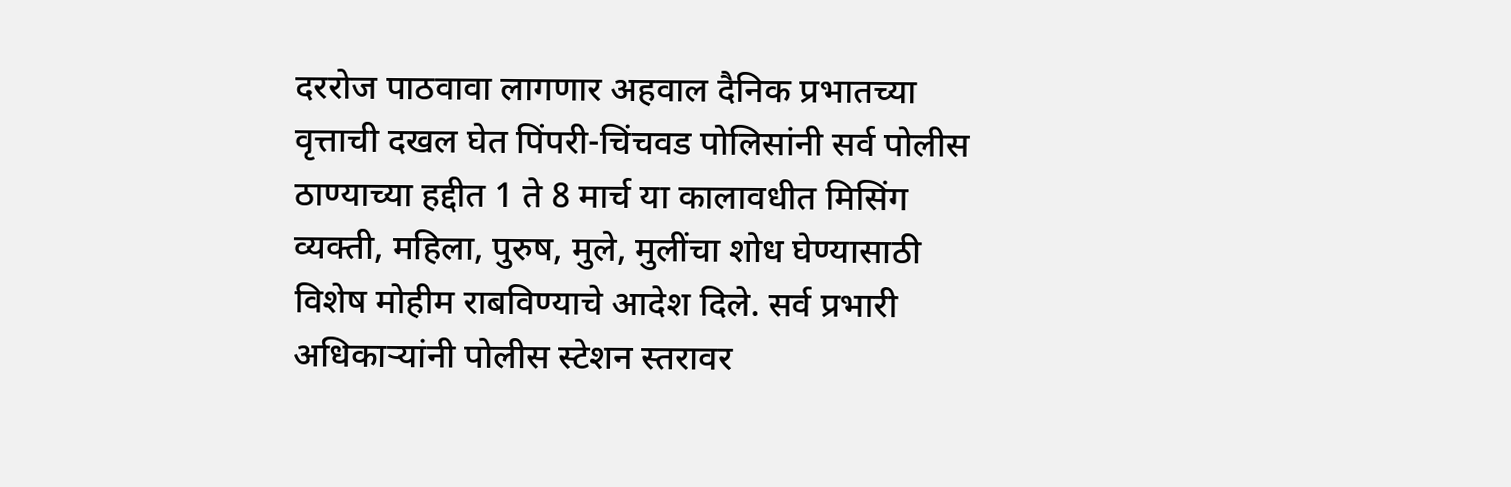दररोज पाठवावा लागणार अहवाल दैनिक प्रभातच्या वृत्ताची दखल घेत पिंपरी-चिंचवड पोलिसांनी सर्व पोलीस ठाण्याच्या हद्दीत 1 ते 8 मार्च या कालावधीत मिसिंग व्यक्ती, महिला, पुरुष, मुले, मुलींचा शोध घेण्यासाठी विशेष मोहीम राबविण्याचे आदेश दिले. सर्व प्रभारी अधिकाऱ्यांनी पोलीस स्टेशन स्तरावर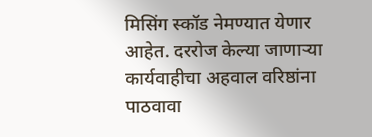मिसिंग स्कॉड नेमण्यात येणार आहेत. दररोज केल्या जाणाऱ्या कार्यवाहीचा अहवाल वरिष्ठांना पाठवावा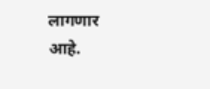लागणार आहे.